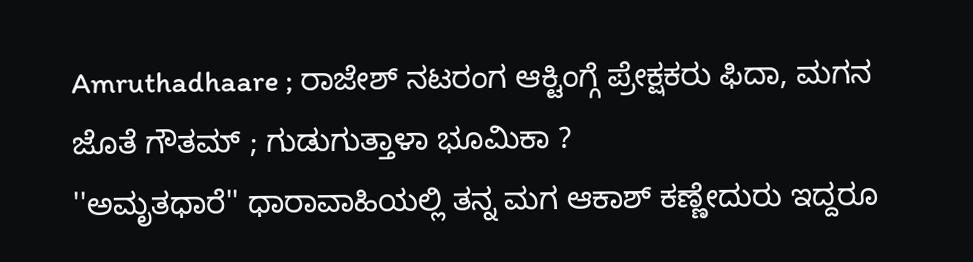Amruthadhaare ; ರಾಜೇಶ್ ನಟರಂಗ ಆಕ್ಟಿಂಗ್ಗೆ ಪ್ರೇಕ್ಷಕರು ಫಿದಾ, ಮಗನ ಜೊತೆ ಗೌತಮ್ ; ಗುಡುಗುತ್ತಾಳಾ ಭೂಮಿಕಾ ?
''ಅಮೃತಧಾರೆ'' ಧಾರಾವಾಹಿಯಲ್ಲಿ ತನ್ನ ಮಗ ಆಕಾಶ್ ಕಣ್ಣೇದುರು ಇದ್ದರೂ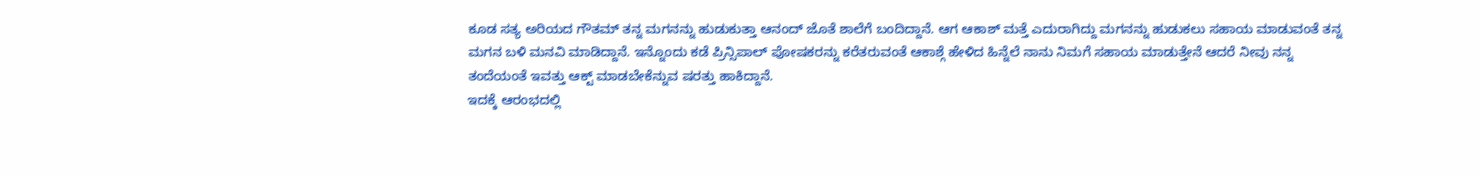ಕೂಡ ಸತ್ಯ ಅರಿಯದ ಗೌತಮ್ ತನ್ನ ಮಗನನ್ನು ಹುಡುಕುತ್ತಾ ಆನಂದ್ ಜೊತೆ ಶಾಲೆಗೆ ಬಂದಿದ್ದಾನೆ. ಆಗ ಆಕಾಶ್ ಮತ್ತೆ ಎದುರಾಗಿದ್ದು ಮಗನನ್ನು ಹುಡುಕಲು ಸಹಾಯ ಮಾಡುವಂತೆ ತನ್ನ ಮಗನ ಬಳಿ ಮನವಿ ಮಾಡಿದ್ದಾನೆ. ಇನ್ನೊಂದು ಕಡೆ ಪ್ರಿನ್ಸಿಪಾಲ್ ಪೋಷಕರನ್ನು ಕರೆತರುವಂತೆ ಆಕಾಶ್ಗೆ ಹೇಳಿದ ಹಿನ್ನೆಲೆ ನಾನು ನಿಮಗೆ ಸಹಾಯ ಮಾಡುತ್ತೇನೆ ಆದರೆ ನೀವು ನನ್ನ ತಂದೆಯಂತೆ ಇವತ್ತು ಆಕ್ಟ್ ಮಾಡಬೇಕೆನ್ನುವ ಷರತ್ತು ಹಾಕಿದ್ದಾನೆ.
ಇದಕ್ಕೆ ಆರಂಭದಲ್ಲಿ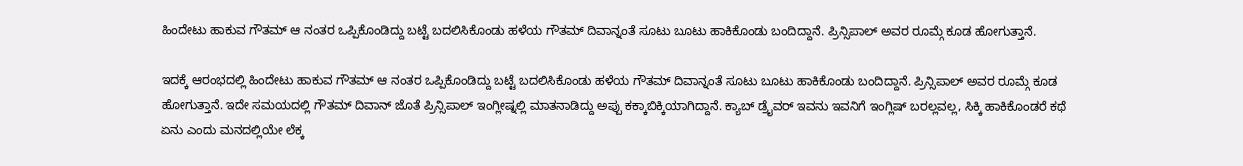ಹಿಂದೇಟು ಹಾಕುವ ಗೌತಮ್ ಆ ನಂತರ ಒಪ್ಪಿಕೊಂಡಿದ್ದು ಬಟ್ಟೆ ಬದಲಿಸಿಕೊಂಡು ಹಳೆಯ ಗೌತಮ್ ದಿವಾನ್ನಂತೆ ಸೂಟು ಬೂಟು ಹಾಕಿಕೊಂಡು ಬಂದಿದ್ದಾನೆ. ಪ್ರಿನ್ಸಿಪಾಲ್ ಅವರ ರೂಮ್ಗೆ ಕೂಡ ಹೋಗುತ್ತಾನೆ.

ಇದಕ್ಕೆ ಆರಂಭದಲ್ಲಿ ಹಿಂದೇಟು ಹಾಕುವ ಗೌತಮ್ ಆ ನಂತರ ಒಪ್ಪಿಕೊಂಡಿದ್ದು ಬಟ್ಟೆ ಬದಲಿಸಿಕೊಂಡು ಹಳೆಯ ಗೌತಮ್ ದಿವಾನ್ನಂತೆ ಸೂಟು ಬೂಟು ಹಾಕಿಕೊಂಡು ಬಂದಿದ್ದಾನೆ. ಪ್ರಿನ್ಸಿಪಾಲ್ ಅವರ ರೂಮ್ಗೆ ಕೂಡ ಹೋಗುತ್ತಾನೆ. ಇದೇ ಸಮಯದಲ್ಲಿ ಗೌತಮ್ ದಿವಾನ್ ಜೊತೆ ಪ್ರಿನ್ಸಿಪಾಲ್ ಇಂಗ್ಲೀಷ್ನಲ್ಲಿ ಮಾತನಾಡಿದ್ದು ಅಪ್ಪು ಕಕ್ಕಾಬಿಕ್ಕಿಯಾಗಿದ್ದಾನೆ. ಕ್ಯಾಬ್ ಡ್ರೈವರ್ ಇವನು ಇವನಿಗೆ ಇಂಗ್ಲಿಷ್ ಬರಲ್ಲವಲ್ಲ, ಸಿಕ್ಕಿ ಹಾಕಿಕೊಂಡರೆ ಕಥೆ ಏನು ಎಂದು ಮನದಲ್ಲಿಯೇ ಲೆಕ್ಕ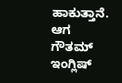ಹಾಕುತ್ತಾನೆ. ಆಗ ಗೌತಮ್ ಇಂಗ್ಲಿಷ್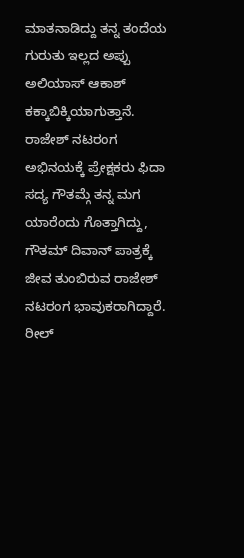ಮಾತನಾಡಿದ್ದು ತನ್ನ ತಂದೆಯ ಗುರುತು ಇಲ್ಲದ ಅಪ್ಪು ಅಲಿಯಾಸ್ ಆಕಾಶ್ ಕಕ್ಕಾಬಿಕ್ಕಿಯಾಗುತ್ತಾನೆ.
ರಾಜೇಶ್ ನಟರಂಗ ಅಭಿನಯಕ್ಕೆ ಪ್ರೇಕ್ಷಕರು ಫಿದಾ
ಸದ್ಯ ಗೌತಮ್ಗೆ ತನ್ನ ಮಗ ಯಾರೆಂದು ಗೊತ್ತಾಗಿದ್ದು, ಗೌತಮ್ ದಿವಾನ್ ಪಾತ್ರಕ್ಕೆ ಜೀವ ತುಂಬಿರುವ ರಾಜೇಶ್ ನಟರಂಗ ಭಾವುಕರಾಗಿದ್ದಾರೆ. ರೀಲ್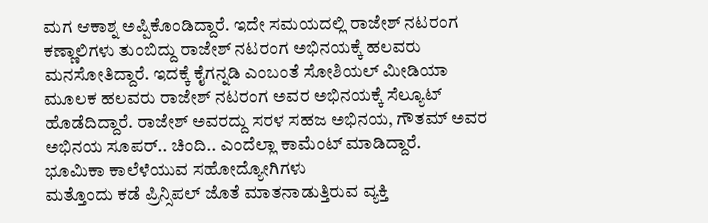ಮಗ ಆಕಾಶ್ನ ಅಪ್ಪಿಕೊಂಡಿದ್ದಾರೆ. ಇದೇ ಸಮಯದಲ್ಲಿ ರಾಜೇಶ್ ನಟರಂಗ ಕಣ್ಣಾಲಿಗಳು ತುಂಬಿದ್ದು ರಾಜೇಶ್ ನಟರಂಗ ಅಭಿನಯಕ್ಕೆ ಹಲವರು ಮನಸೋತಿದ್ದಾರೆ. ಇದಕ್ಕೆ ಕೈಗನ್ನಡಿ ಎಂಬಂತೆ ಸೋಶಿಯಲ್ ಮೀಡಿಯಾ ಮೂಲಕ ಹಲವರು ರಾಜೇಶ್ ನಟರಂಗ ಅವರ ಅಭಿನಯಕ್ಕೆ ಸೆಲ್ಯೂಟ್ ಹೊಡೆದಿದ್ದಾರೆ. ರಾಜೇಶ್ ಅವರದ್ದು ಸರಳ ಸಹಜ ಅಭಿನಯ, ಗೌತಮ್ ಅವರ ಅಭಿನಯ ಸೂಪರ್.. ಚಿಂದಿ.. ಎಂದೆಲ್ಲಾ ಕಾಮೆಂಟ್ ಮಾಡಿದ್ದಾರೆ.
ಭೂಮಿಕಾ ಕಾಲೆಳೆಯುವ ಸಹೋದ್ಯೋಗಿಗಳು
ಮತ್ತೊಂದು ಕಡೆ ಪ್ರಿನ್ಸಿಪಲ್ ಜೊತೆ ಮಾತನಾಡುತ್ತಿರುವ ವ್ಯಕ್ತಿ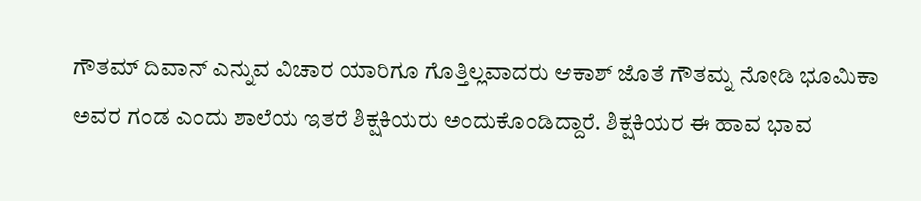ಗೌತಮ್ ದಿವಾನ್ ಎನ್ನುವ ವಿಚಾರ ಯಾರಿಗೂ ಗೊತ್ತಿಲ್ಲವಾದರು ಆಕಾಶ್ ಜೊತೆ ಗೌತಮ್ನ ನೋಡಿ ಭೂಮಿಕಾ ಅವರ ಗಂಡ ಎಂದು ಶಾಲೆಯ ಇತರೆ ಶಿಕ್ಷಕಿಯರು ಅಂದುಕೊಂಡಿದ್ದಾರೆ. ಶಿಕ್ಷಕಿಯರ ಈ ಹಾವ ಭಾವ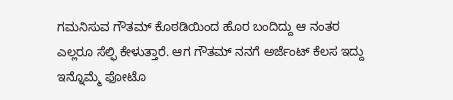ಗಮನಿಸುವ ಗೌತಮ್ ಕೊಠಡಿಯಿಂದ ಹೊರ ಬಂದಿದ್ದು ಆ ನಂತರ ಎಲ್ಲರೂ ಸೆಲ್ಫಿ ಕೇಳುತ್ತಾರೆ. ಆಗ ಗೌತಮ್ ನನಗೆ ಅರ್ಜೆಂಟ್ ಕೆಲಸ ಇದ್ದು ಇನ್ನೊಮ್ಮೆ ಫೋಟೊ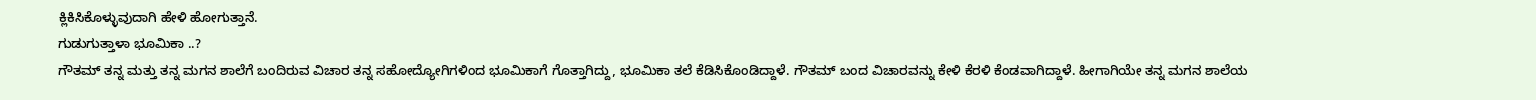ಕ್ಲಿಕಿಸಿಕೊಳ್ಳುವುದಾಗಿ ಹೇಳಿ ಹೋಗುತ್ತಾನೆ.
ಗುಡುಗುತ್ತಾಳಾ ಭೂಮಿಕಾ ..?
ಗೌತಮ್ ತನ್ನ ಮತ್ತು ತನ್ನ ಮಗನ ಶಾಲೆಗೆ ಬಂದಿರುವ ವಿಚಾರ ತನ್ನ ಸಹೋದ್ಯೋಗಿಗಳಿಂದ ಭೂಮಿಕಾಗೆ ಗೊತ್ತಾಗಿದ್ದು, ಭೂಮಿಕಾ ತಲೆ ಕೆಡಿಸಿಕೊಂಡಿದ್ದಾಳೆ. ಗೌತಮ್ ಬಂದ ವಿಚಾರವನ್ನು ಕೇಳಿ ಕೆರಳಿ ಕೆಂಡವಾಗಿದ್ದಾಳೆ. ಹೀಗಾಗಿಯೇ ತನ್ನ ಮಗನ ಶಾಲೆಯ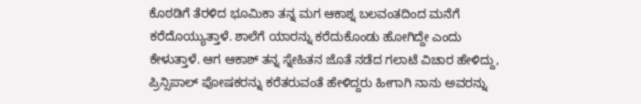ಕೊಠಡಿಗೆ ತೆರಳಿದ ಭೂಮಿಕಾ ತನ್ನ ಮಗ ಆಕಾಶ್ನ ಬಲವಂತದಿಂದ ಮನೆಗೆ ಕರೆದೊಯ್ಯುತ್ತಾಳೆ. ಶಾಲೆಗೆ ಯಾರನ್ನು ಕರೆದುಕೊಂಡು ಹೋಗಿದ್ದೇ ಎಂದು ಕೇಳುತ್ತಾಳೆ. ಆಗ ಆಕಾಶ್ ತನ್ನ ಸ್ನೇಹಿತನ ಜೊತೆ ನಡೆದ ಗಲಾಟೆ ವಿಚಾರ ಹೇಳಿದ್ದು, ಪ್ರಿನ್ಸಿಪಾಲ್ ಪೋಷಕರನ್ನು ಕರೆತರುವಂತೆ ಹೇಳಿದ್ದರು ಹೀಗಾಗಿ ನಾನು ಅವರನ್ನು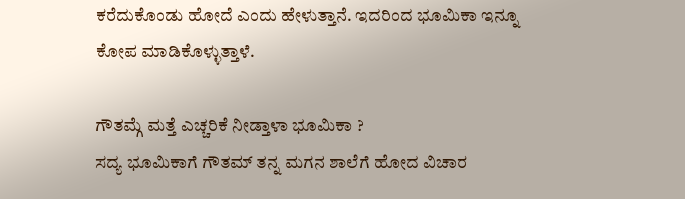ಕರೆದುಕೊಂಡು ಹೋದೆ ಎಂದು ಹೇಳುತ್ತಾನೆ. ಇದರಿಂದ ಭೂಮಿಕಾ ಇನ್ನೂ ಕೋಪ ಮಾಡಿಕೊಳ್ಳುತ್ತಾಳೆ.

ಗೌತಮ್ಗೆ ಮತ್ತೆ ಎಚ್ಚರಿಕೆ ನೀಡ್ತಾಳಾ ಭೂಮಿಕಾ ?
ಸದ್ಯ ಭೂಮಿಕಾಗೆ ಗೌತಮ್ ತನ್ನ ಮಗನ ಶಾಲೆಗೆ ಹೋದ ವಿಚಾರ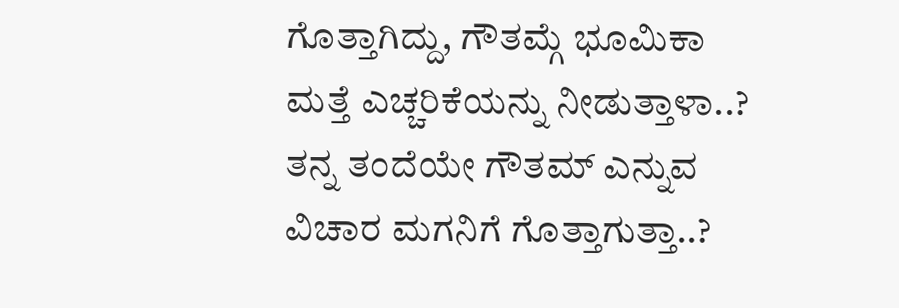ಗೊತ್ತಾಗಿದ್ದು, ಗೌತಮ್ಗೆ ಭೂಮಿಕಾ ಮತ್ತೆ ಎಚ್ಚರಿಕೆಯನ್ನು ನೀಡುತ್ತಾಳಾ..? ತನ್ನ ತಂದೆಯೇ ಗೌತಮ್ ಎನ್ನುವ ವಿಚಾರ ಮಗನಿಗೆ ಗೊತ್ತಾಗುತ್ತಾ..?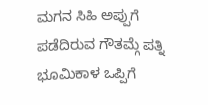ಮಗನ ಸಿಹಿ ಅಪ್ಪುಗೆ ಪಡೆದಿರುವ ಗೌತಮ್ಗೆ ಪತ್ನಿ ಭೂಮಿಕಾಳ ಒಪ್ಪಿಗೆ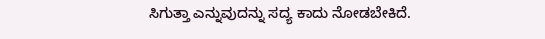ಸಿಗುತ್ತಾ ಎನ್ನುವುದನ್ನು ಸದ್ಯ ಕಾದು ನೋಡಬೇಕಿದೆ.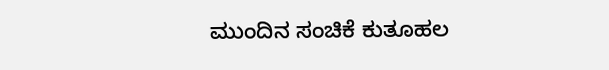ಮುಂದಿನ ಸಂಚಿಕೆ ಕುತೂಹಲ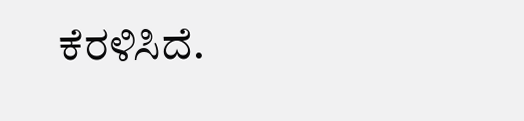ಕೆರಳಿಸಿದೆ.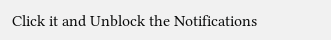Click it and Unblock the Notifications